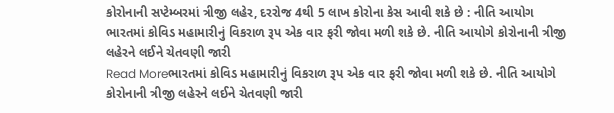કોરોનાની સપ્ટેમ્બરમાં ત્રીજી લહેર, દરરોજ 4થી 5 લાખ કોરોના કેસ આવી શકે છે : નીતિ આયોગ
ભારતમાં કોવિડ મહામારીનું વિકરાળ રૂપ એક વાર ફરી જોવા મળી શકે છે. નીતિ આયોગે કોરોનાની ત્રીજી લહેરને લઈને ચેતવણી જારી
Read Moreભારતમાં કોવિડ મહામારીનું વિકરાળ રૂપ એક વાર ફરી જોવા મળી શકે છે. નીતિ આયોગે કોરોનાની ત્રીજી લહેરને લઈને ચેતવણી જારી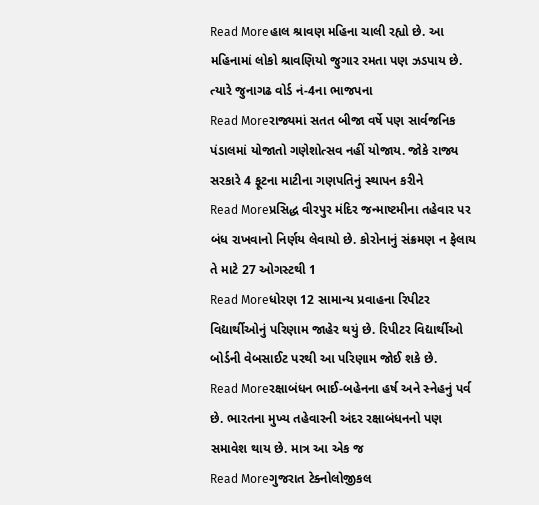Read Moreહાલ શ્રાવણ મહિના ચાલી રહ્યો છે. આ મહિનામાં લોકો શ્રાવણિયો જુગાર રમતા પણ ઝડપાય છે. ત્યારે જુનાગઢ વોર્ડ નં-4ના ભાજપના
Read Moreરાજ્યમાં સતત બીજા વર્ષે પણ સાર્વજનિક પંડાલમાં યોજાતો ગણેશોત્સવ નહીં યોજાય. જોકે રાજ્ય સરકારે 4 ફૂટના માટીના ગણપતિનું સ્થાપન કરીને
Read Moreપ્રસિદ્ધ વીરપુર મંદિર જન્માષ્ટમીના તહેવાર પર બંધ રાખવાનો નિર્ણય લેવાયો છે. કોરોનાનું સંક્રમણ ન ફેલાય તે માટે 27 ઓગસ્ટથી 1
Read Moreધોરણ 12 સામાન્ય પ્રવાહના રિપીટર વિદ્યાર્થીઓનું પરિણામ જાહેર થયું છે. રિપીટર વિદ્યાર્થીઓ બોર્ડની વેબસાઈટ પરથી આ પરિણામ જોઈ શકે છે.
Read Moreરક્ષાબંધન ભાઈ-બહેનના હર્ષ અને સ્નેહનું પર્વ છે. ભારતના મુખ્ય તહેવારની અંદર રક્ષાબંધનનો પણ સમાવેશ થાય છે. માત્ર આ એક જ
Read Moreગુજરાત ટેક્નોલોજીકલ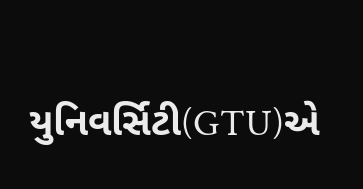યુનિવર્સિટી(GTU)એ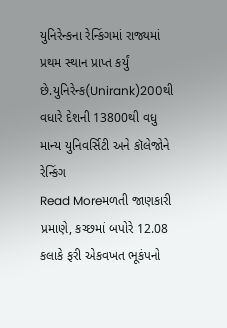યુનિરેન્કના રેન્કિંગમાં રાજ્યમાં પ્રથમ સ્થાન પ્રાપ્ત કર્યું છે.યુનિરેન્ક(Unirank)200થી વધારે દેશની 13800થી વધુ માન્ય યુનિવર્સિટી અને કૉલેજોને રેન્કિંગ
Read Moreમળતી જાણકારી પ્રમાણે, કચ્છમાં બપોરે 12.08 કલાકે ફરી એકવખત ભૂકંપનો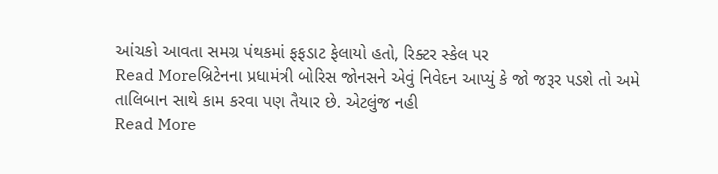આંચકો આવતા સમગ્ર પંથકમાં ફફડાટ ફેલાયો હતો, રિક્ટર સ્કેલ પર
Read Moreબ્રિટેનના પ્રધામંત્રી બોરિસ જોનસને એવું નિવેદન આપ્યું કે જો જરૂર પડશે તો અમે તાલિબાન સાથે કામ કરવા પણ તૈયાર છે. એટલુંજ નહી
Read More